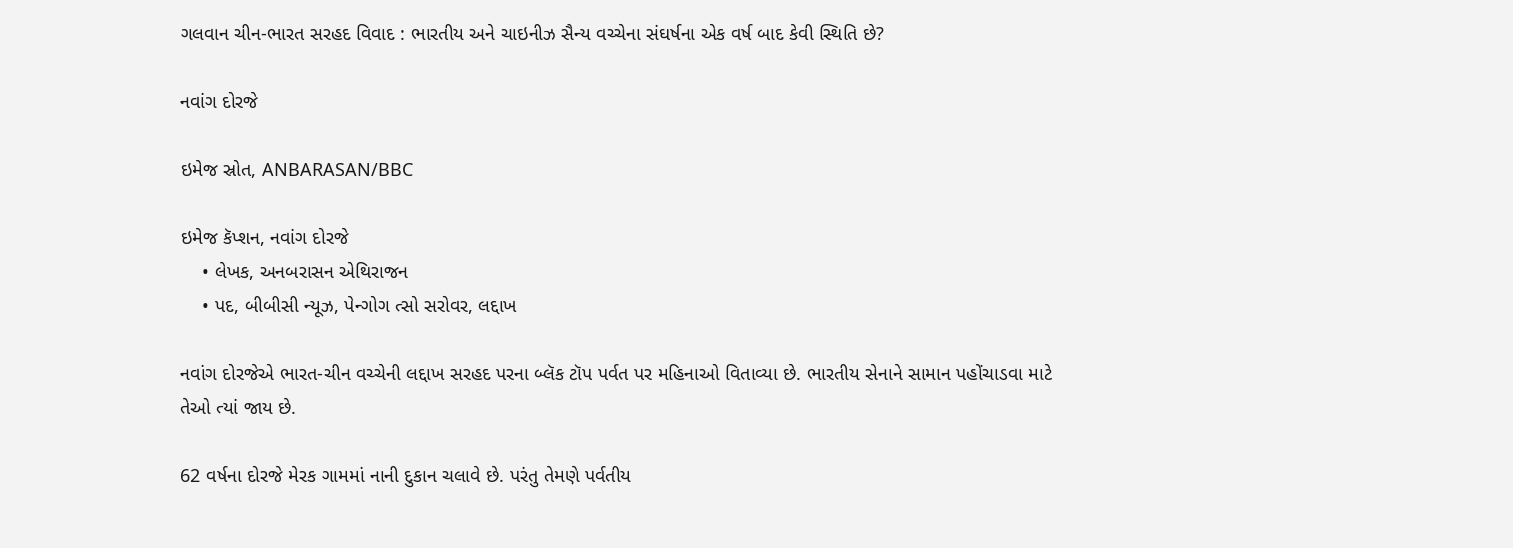ગલવાન ચીન-ભારત સરહદ વિવાદ : ભારતીય અને ચાઇનીઝ સૈન્ય વચ્ચેના સંઘર્ષના એક વર્ષ બાદ કેવી સ્થિતિ છે?

નવાંગ દોરજે

ઇમેજ સ્રોત, ANBARASAN/BBC

ઇમેજ કૅપ્શન, નવાંગ દોરજે
    • લેખક, અનબરાસન એથિરાજન
    • પદ, બીબીસી ન્યૂઝ, પેન્ગોગ ત્સો સરોવર, લદ્દાખ

નવાંગ દોરજેએ ભારત-ચીન વચ્ચેની લદ્દાખ સરહદ પરના બ્લૅક ટૉપ પર્વત પર મહિનાઓ વિતાવ્યા છે. ભારતીય સેનાને સામાન પહોંચાડવા માટે તેઓ ત્યાં જાય છે.

62 વર્ષના દોરજે મેરક ગામમાં નાની દુકાન ચલાવે છે. પરંતુ તેમણે પર્વતીય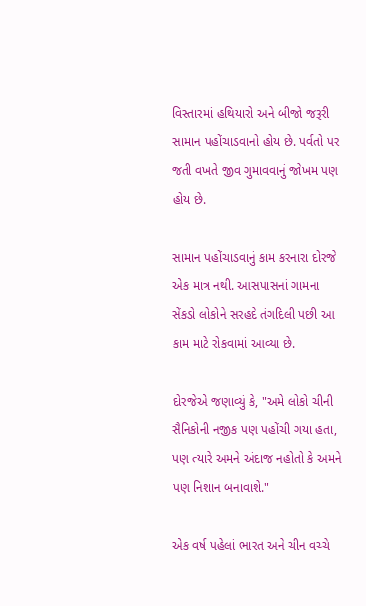વિસ્તારમાં હથિયારો અને બીજો જરૂરી સામાન પહોંચાડવાનો હોય છે. પર્વતો પર જતી વખતે જીવ ગુમાવવાનું જોખમ પણ હોય છે.

સામાન પહોંચાડવાનું કામ કરનારા દોરજે એક માત્ર નથી. આસપાસનાં ગામના સેંકડો લોકોને સરહદે તંગદિલી પછી આ કામ માટે રોકવામાં આવ્યા છે.

દોરજેએ જણાવ્યું કે, "અમે લોકો ચીની સૈનિકોની નજીક પણ પહોંચી ગયા હતા, પણ ત્યારે અમને અંદાજ નહોતો કે અમને પણ નિશાન બનાવાશે."

એક વર્ષ પહેલાં ભારત અને ચીન વચ્ચે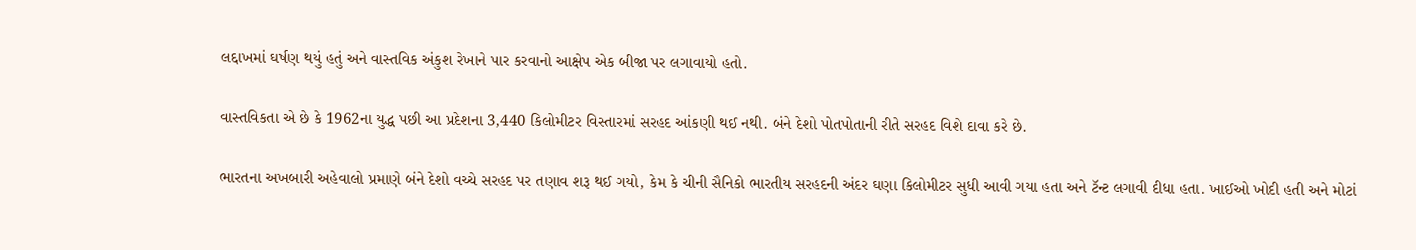લદ્દાખમાં ઘર્ષણ થયું હતું અને વાસ્તવિક અંકુશ રેખાને પાર કરવાનો આક્ષેપ એક બીજા પર લગાવાયો હતો.

વાસ્તવિકતા એ છે કે 1962ના યુદ્ધ પછી આ પ્રદેશના 3,440 કિલોમીટર વિસ્તારમાં સરહદ આંકણી થઈ નથી. બંને દેશો પોતપોતાની રીતે સરહદ વિશે દાવા કરે છે.

ભારતના અખબારી અહેવાલો પ્રમાણે બંને દેશો વચ્ચે સરહદ પર તણાવ શરૂ થઈ ગયો, કેમ કે ચીની સૈનિકો ભારતીય સરહદની અંદર ઘણા કિલોમીટર સુધી આવી ગયા હતા અને ટૅન્ટ લગાવી દીધા હતા. ખાઈઓ ખોદી હતી અને મોટાં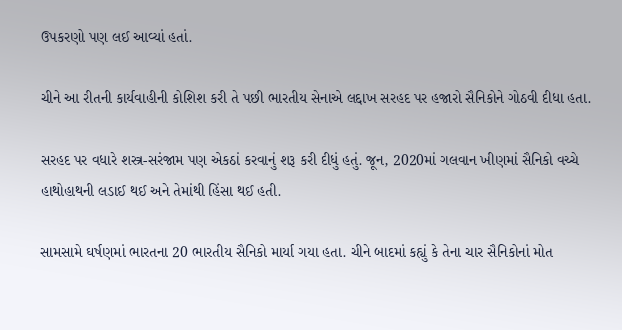ઉપકરણો પણ લઈ આવ્યાં હતાં.

ચીને આ રીતની કાર્યવાહીની કોશિશ કરી તે પછી ભારતીય સેનાએ લદ્દાખ સરહદ પર હજારો સૈનિકોને ગોઠવી દીધા હતા.

સરહદ પર વધારે શસ્ત્ર-સરંજામ પણ એકઠાં કરવાનું શરૂ કરી દીધું હતું. જૂન, 2020માં ગલવાન ખીણમાં સૈનિકો વચ્ચે હાથોહાથની લડાઈ થઈ અને તેમાંથી હિંસા થઈ હતી.

સામસામે ઘર્ષણમાં ભારતના 20 ભારતીય સૈનિકો માર્યા ગયા હતા. ચીને બાદમાં કહ્યું કે તેના ચાર સૈનિકોનાં મોત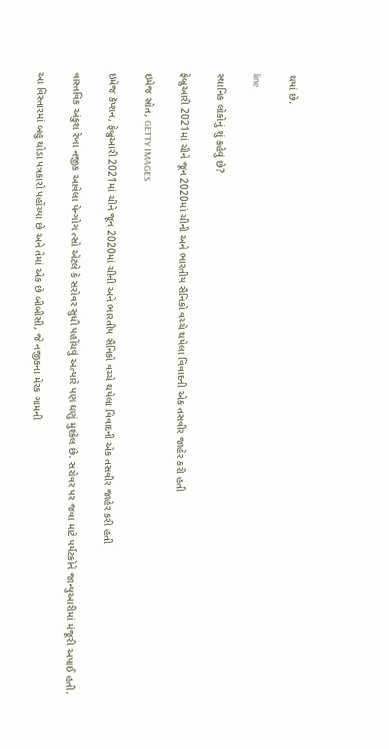થયાં છે.

line

સ્થાનિક લોકોનું શું કહેવું છે?

ફેબ્રુઆરી 2021માં ચીને જૂન 2020માં ચીની અને ભારતીય સૈનિકો વચ્ચે થયેલા વિવાદની એક તસવીર જાહેર કરી હતી

ઇમેજ સ્રોત, GETTY IMAGES

ઇમેજ કૅપ્શન, ફેબ્રુઆરી 2021માં ચીને જૂન 2020માં ચીની અને ભારતીય સૈનિકો વચ્ચે થયેલા વિવાદની એક તસવીર જાહેર કરી હતી

વાસ્તવિક અંકુશ રેખા નજીક આવેલા પેન્ગોગ ત્સો એટલે કે સરોવર સુધી પહોંચવું અત્યારે પણ ઘણું મુશ્કેલ છે. સરોવર પર જવા માટે પર્યટકોને જાન્યુઆરીમાં મંજૂરી અપાઈ હતી.

આ વિસ્તારમાં બહુ થોડા પત્રકારો પહોંચ્યા છે અને તેમાં એક છે બીબીસી, જે નજીકના મેરક ગામની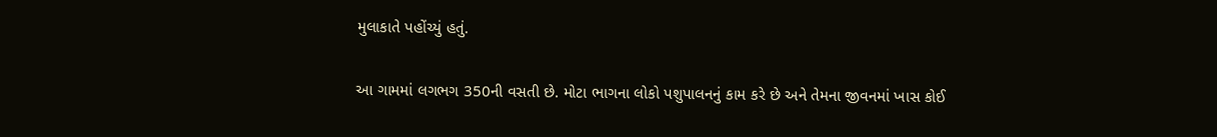મુલાકાતે પહોંચ્યું હતું.

આ ગામમાં લગભગ 350ની વસતી છે. મોટા ભાગના લોકો પશુપાલનનું કામ કરે છે અને તેમના જીવનમાં ખાસ કોઈ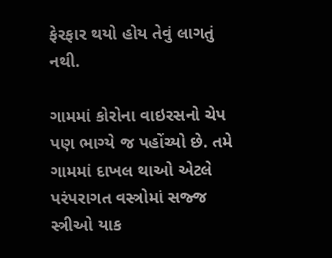ફેરફાર થયો હોય તેવું લાગતું નથી.

ગામમાં કોરોના વાઇરસનો ચેપ પણ ભાગ્યે જ પહોંચ્યો છે. તમે ગામમાં દાખલ થાઓ એટલે પરંપરાગત વસ્ત્રોમાં સજ્જ સ્ત્રીઓ યાક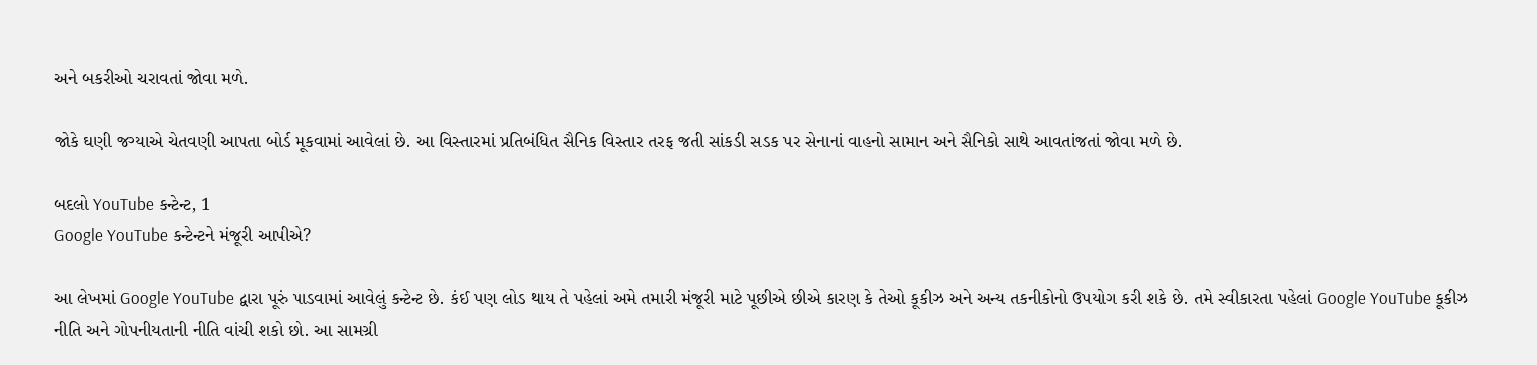અને બકરીઓ ચરાવતાં જોવા મળે.

જોકે ઘણી જગ્યાએ ચેતવણી આપતા બોર્ડ મૂકવામાં આવેલાં છે. આ વિસ્તારમાં પ્રતિબંધિત સૈનિક વિસ્તાર તરફ જતી સાંકડી સડક પર સેનાનાં વાહનો સામાન અને સૈનિકો સાથે આવતાંજતાં જોવા મળે છે.

બદલો YouTube કન્ટેન્ટ, 1
Google YouTube કન્ટેન્ટને મંજૂરી આપીએ?

આ લેખમાં Google YouTube દ્વારા પૂરું પાડવામાં આવેલું કન્ટેન્ટ છે. કંઈ પણ લોડ થાય તે પહેલાં અમે તમારી મંજૂરી માટે પૂછીએ છીએ કારણ કે તેઓ કૂકીઝ અને અન્ય તકનીકોનો ઉપયોગ કરી શકે છે. તમે સ્વીકારતા પહેલાં Google YouTube કૂકીઝ નીતિ અને ગોપનીયતાની નીતિ વાંચી શકો છો. આ સામગ્રી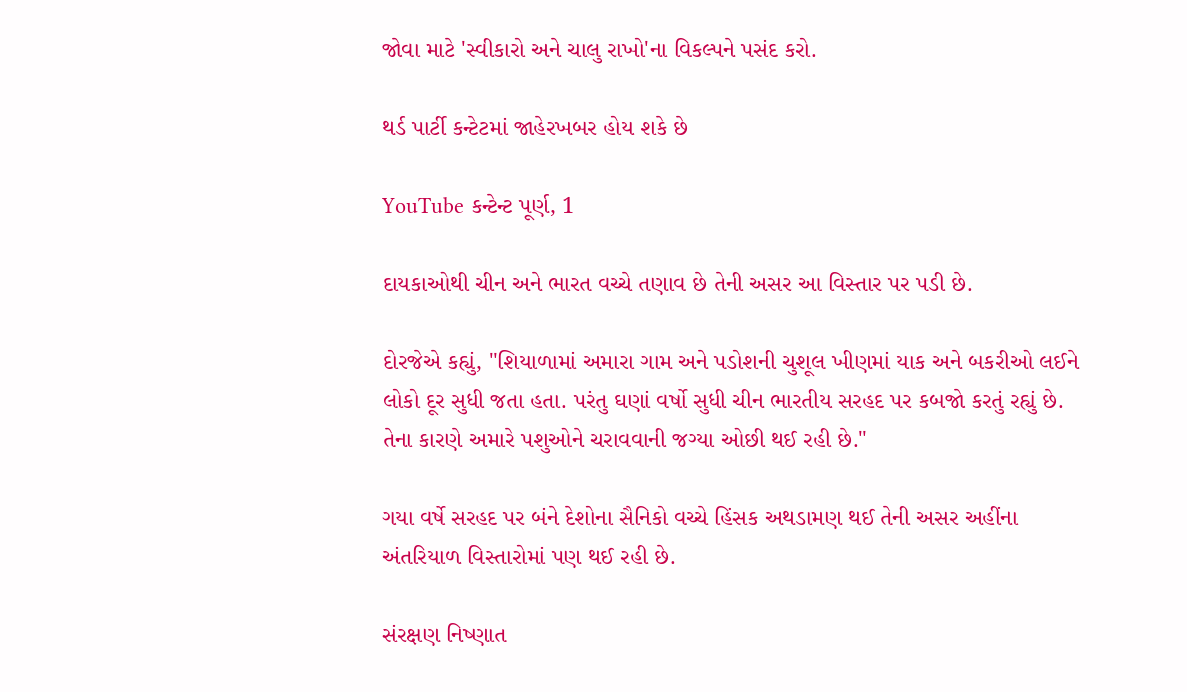જોવા માટે 'સ્વીકારો અને ચાલુ રાખો'ના વિકલ્પને પસંદ કરો.

થર્ડ પાર્ટી કન્ટેટમાં જાહેરખબર હોય શકે છે

YouTube કન્ટેન્ટ પૂર્ણ, 1

દાયકાઓથી ચીન અને ભારત વચ્ચે તણાવ છે તેની અસર આ વિસ્તાર પર પડી છે.

દોરજેએ કહ્યું, "શિયાળામાં અમારા ગામ અને પડોશની ચુશૂલ ખીણમાં યાક અને બકરીઓ લઈને લોકો દૂર સુધી જતા હતા. પરંતુ ઘણાં વર્ષો સુધી ચીન ભારતીય સરહદ પર કબજો કરતું રહ્યું છે. તેના કારણે અમારે પશુઓને ચરાવવાની જગ્યા ઓછી થઈ રહી છે."

ગયા વર્ષે સરહદ પર બંને દેશોના સૈનિકો વચ્ચે હિંસક અથડામણ થઈ તેની અસર અહીંના અંતરિયાળ વિસ્તારોમાં પણ થઈ રહી છે.

સંરક્ષણ નિષ્ણાત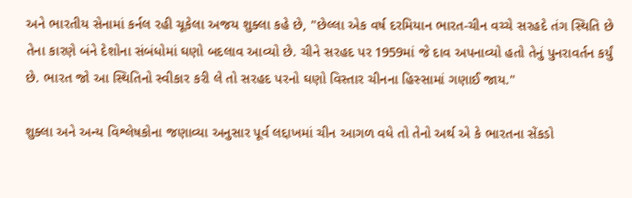અને ભારતીય સેનામાં કર્નલ રહી ચૂકેલા અજય શુક્લા કહે છે, "છેલ્લા એક વર્ષ દરમિયાન ભારત-ચીન વચ્ચે સરહદે તંગ સ્થિતિ છે તેના કારણે બંને દેશોના સંબંધોમાં ઘણો બદલાવ આવ્યો છે. ચીને સરહદ પર 1959માં જે દાવ અપનાવ્યો હતો તેનું પુનરાવર્તન કર્યું છે. ભારત જો આ સ્થિતિનો સ્વીકાર કરી લે તો સરહદ પરનો ઘણો વિસ્તાર ચીનના હિસ્સામાં ગણાઈ જાય."

શુક્લા અને અન્ય વિશ્લેષકોના જણાવ્યા અનુસાર પૂર્વ લદ્દાખમાં ચીન આગળ વધે તો તેનો અર્થ એ કે ભારતના સેંકડો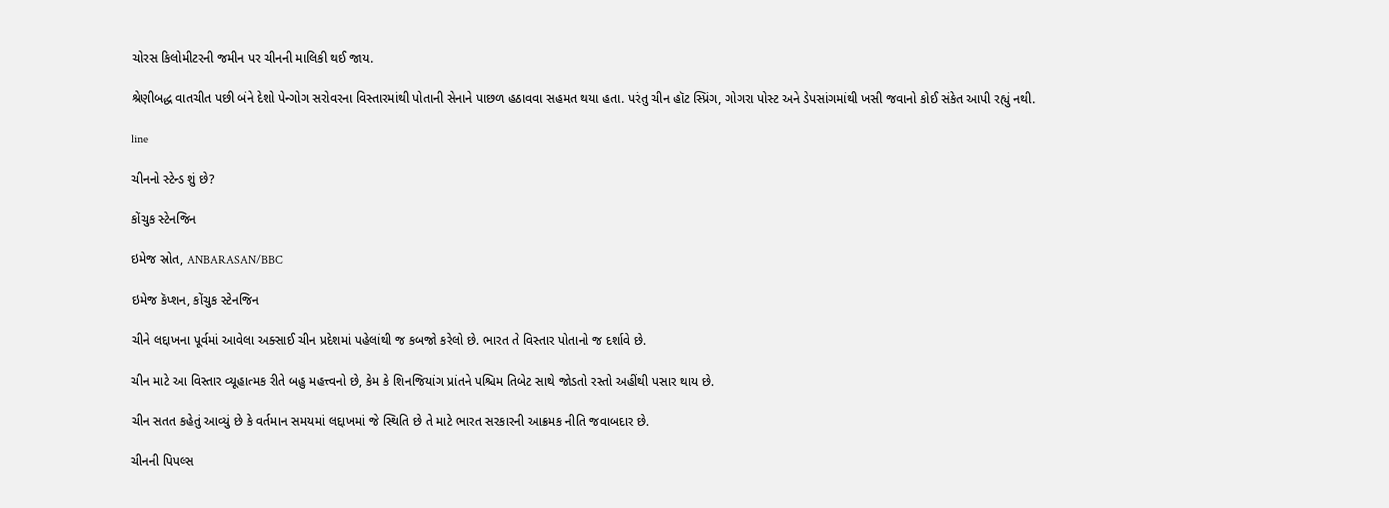ચોરસ કિલોમીટરની જમીન પર ચીનની માલિકી થઈ જાય.

શ્રેણીબદ્ધ વાતચીત પછી બંને દેશો પેન્ગોગ સરોવરના વિસ્તારમાંથી પોતાની સેનાને પાછળ હઠાવવા સહમત થયા હતા. પરંતુ ચીન હૉટ સ્પ્રિંગ, ગોગરા પોસ્ટ અને ડેપસાંગમાંથી ખસી જવાનો કોઈ સંકેત આપી રહ્યું નથી.

line

ચીનનો સ્ટેન્ડ શું છે?

કોંચુક સ્ટેનજિન

ઇમેજ સ્રોત, ANBARASAN/BBC

ઇમેજ કૅપ્શન, કોંચુક સ્ટેનજિન

ચીને લદ્દાખના પૂર્વમાં આવેલા અક્સાઈ ચીન પ્રદેશમાં પહેલાંથી જ કબજો કરેલો છે. ભારત તે વિસ્તાર પોતાનો જ દર્શાવે છે.

ચીન માટે આ વિસ્તાર વ્યૂહાત્મક રીતે બહુ મહત્ત્વનો છે, કેમ કે શિનજિયાંગ પ્રાંતને પશ્ચિમ તિબેટ સાથે જોડતો રસ્તો અહીંથી પસાર થાય છે.

ચીન સતત કહેતું આવ્યું છે કે વર્તમાન સમયમાં લદ્દાખમાં જે સ્થિતિ છે તે માટે ભારત સરકારની આક્રમક નીતિ જવાબદાર છે.

ચીનની પિપલ્સ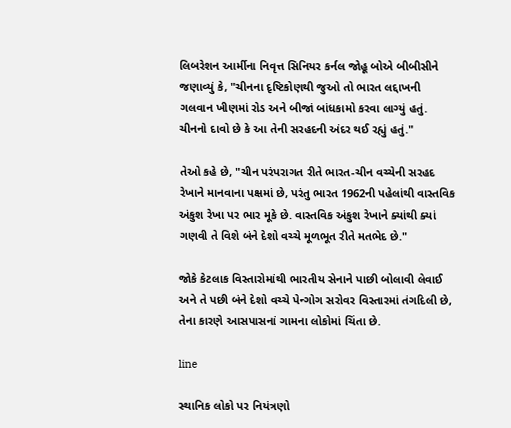લિબરેશન આર્મીના નિવૃત્ત સિનિયર કર્નલ જોહૂ બોએ બીબીસીને જણાવ્યું કે, "ચીનના દૃષ્ટિકોણથી જુઓ તો ભારત લદ્દાખની ગલવાન ખીણમાં રોડ અને બીજાં બાંધકામો કરવા લાગ્યું હતું. ચીનનો દાવો છે કે આ તેની સરહદની અંદર થઈ રહ્યું હતું."

તેઓ કહે છે, "ચીન પરંપરાગત રીતે ભારત-ચીન વચ્ચેની સરહદ રેખાને માનવાના પક્ષમાં છે, પરંતુ ભારત 1962ની પહેલાંથી વાસ્તવિક અંકુશ રેખા પર ભાર મૂકે છે. વાસ્તવિક અંકુશ રેખાને ક્યાંથી ક્યાં ગણવી તે વિશે બંને દેશો વચ્ચે મૂળભૂત રીતે મતભેદ છે."

જોકે કેટલાક વિસ્તારોમાંથી ભારતીય સેનાને પાછી બોલાવી લેવાઈ અને તે પછી બંને દેશો વચ્ચે પેન્ગોગ સરોવર વિસ્તારમાં તંગદિલી છે, તેના કારણે આસપાસનાં ગામના લોકોમાં ચિંતા છે.

line

સ્થાનિક લોકો પર નિયંત્રણો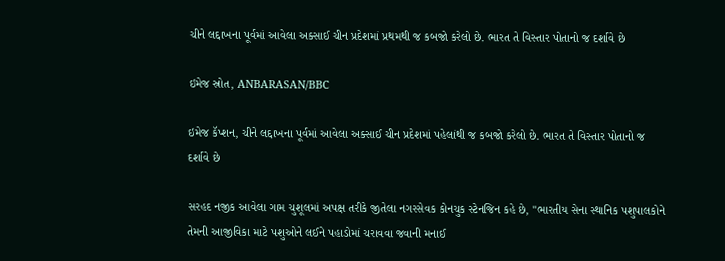ચીને લદ્દાખના પૂર્વમાં આવેલા અક્સાઈ ચીન પ્રદેશમાં પ્રથમથી જ કબજો કરેલો છે. ભારત તે વિસ્તાર પોતાનો જ દર્શાવે છે

ઇમેજ સ્રોત, ANBARASAN/BBC

ઇમેજ કૅપ્શન, ચીને લદ્દાખના પૂર્વમાં આવેલા અક્સાઈ ચીન પ્રદેશમાં પહેલાંથી જ કબજો કરેલો છે. ભારત તે વિસ્તાર પોતાનો જ દર્શાવે છે

સરહદ નજીક આવેલા ગામ ચુશૂલમાં અપક્ષ તરીકે જીતેલા નગરસેવક કોનચુક સ્ટેનજિન કહે છે, "ભારતીય સેના સ્થાનિક પશુપાલકોને તેમની આજીવિકા માટે પશુઓને લઈને પહાડોમાં ચરાવવા જવાની મનાઈ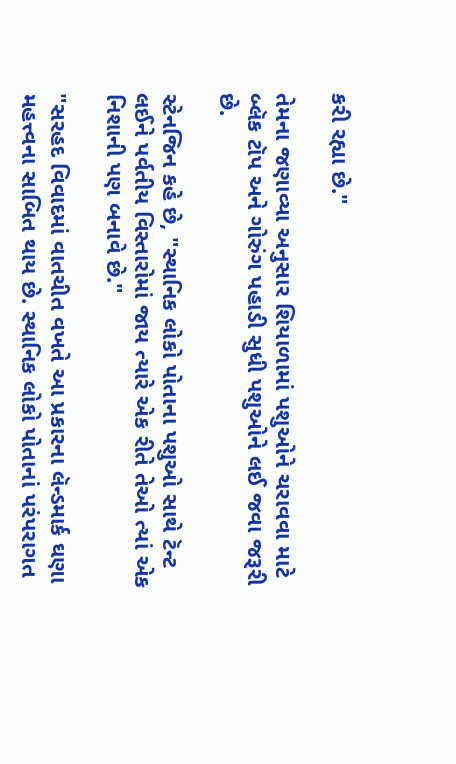કરી રહ્યા છે."

તેમના જણાવ્યા અનુસાર શિયાળામાં પશુઓને ચરાવવા માટે બ્લૅક ટૉપ અને ગોરુંગ પહાડી સુધી પશુઓને લઈ જવા જરૂરી છે.

સ્ટેનજિન કહે છે, "સ્થાનિક લોકો પોતાના પશુઓ સાથે ટૅન્ટ લઈને પર્વતીય વિસ્તારોમાં જાય ત્યારે એક રીતે તેઓ ત્યાં એક નિશાની પણ બનાવે છે."

"સરહદ વિવાદમાં વાતચીત વખતે આ પ્રકારના લૅન્ડમાર્ક ઘણા મહત્ત્વના સાબિત થાય છે. સ્થાનિક લોકો પોતાનાં પરંપરાગત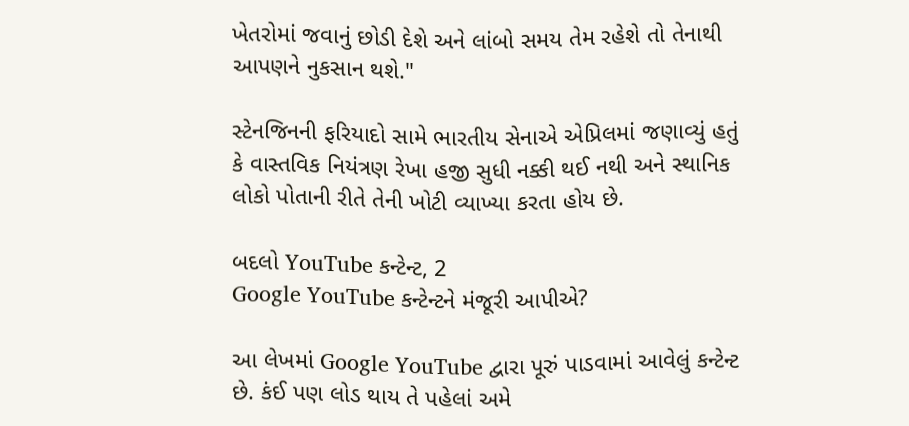ખેતરોમાં જવાનું છોડી દેશે અને લાંબો સમય તેમ રહેશે તો તેનાથી આપણને નુકસાન થશે."

સ્ટેનજિનની ફરિયાદો સામે ભારતીય સેનાએ એપ્રિલમાં જણાવ્યું હતું કે વાસ્તવિક નિયંત્રણ રેખા હજી સુધી નક્કી થઈ નથી અને સ્થાનિક લોકો પોતાની રીતે તેની ખોટી વ્યાખ્યા કરતા હોય છે.

બદલો YouTube કન્ટેન્ટ, 2
Google YouTube કન્ટેન્ટને મંજૂરી આપીએ?

આ લેખમાં Google YouTube દ્વારા પૂરું પાડવામાં આવેલું કન્ટેન્ટ છે. કંઈ પણ લોડ થાય તે પહેલાં અમે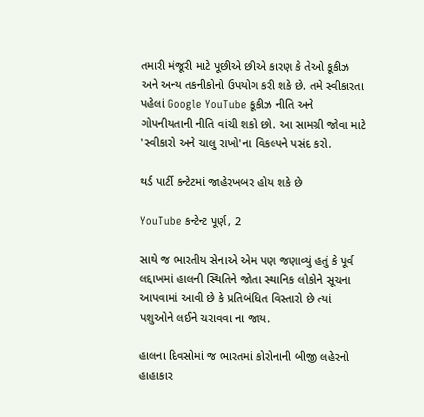તમારી મંજૂરી માટે પૂછીએ છીએ કારણ કે તેઓ કૂકીઝ અને અન્ય તકનીકોનો ઉપયોગ કરી શકે છે. તમે સ્વીકારતા પહેલાં Google YouTube કૂકીઝ નીતિ અને ગોપનીયતાની નીતિ વાંચી શકો છો. આ સામગ્રી જોવા માટે 'સ્વીકારો અને ચાલુ રાખો'ના વિકલ્પને પસંદ કરો.

થર્ડ પાર્ટી કન્ટેટમાં જાહેરખબર હોય શકે છે

YouTube કન્ટેન્ટ પૂર્ણ, 2

સાથે જ ભારતીય સેનાએ એમ પણ જણાવ્યું હતું કે પૂર્વ લદ્દાખમાં હાલની સ્થિતિને જોતા સ્થાનિક લોકોને સૂચના આપવામાં આવી છે કે પ્રતિબંધિત વિસ્તારો છે ત્યાં પશુઓને લઈને ચરાવવા ના જાય.

હાલના દિવસોમાં જ ભારતમાં કોરોનાની બીજી લહેરનો હાહાકાર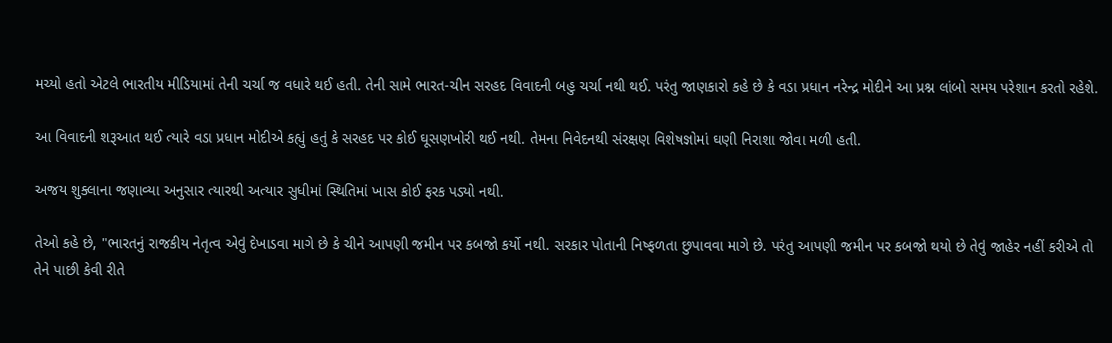મચ્યો હતો એટલે ભારતીય મીડિયામાં તેની ચર્ચા જ વધારે થઈ હતી. તેની સામે ભારત-ચીન સરહદ વિવાદની બહુ ચર્ચા નથી થઈ. પરંતુ જાણકારો કહે છે કે વડા પ્રધાન નરેન્દ્ર મોદીને આ પ્રશ્ન લાંબો સમય પરેશાન કરતો રહેશે.

આ વિવાદની શરૂઆત થઈ ત્યારે વડા પ્રધાન મોદીએ કહ્યું હતું કે સરહદ પર કોઈ ઘૂસણખોરી થઈ નથી. તેમના નિવેદનથી સંરક્ષણ વિશેષજ્ઞોમાં ઘણી નિરાશા જોવા મળી હતી.

અજય શુક્લાના જણાવ્યા અનુસાર ત્યારથી અત્યાર સુધીમાં સ્થિતિમાં ખાસ કોઈ ફરક પડ્યો નથી.

તેઓ કહે છે, "ભારતનું રાજકીય નેતૃત્વ એવું દેખાડવા માગે છે કે ચીને આપણી જમીન પર કબજો કર્યો નથી. સરકાર પોતાની નિષ્ફળતા છુપાવવા માગે છે. પરંતુ આપણી જમીન પર કબજો થયો છે તેવું જાહેર નહીં કરીએ તો તેને પાછી કેવી રીતે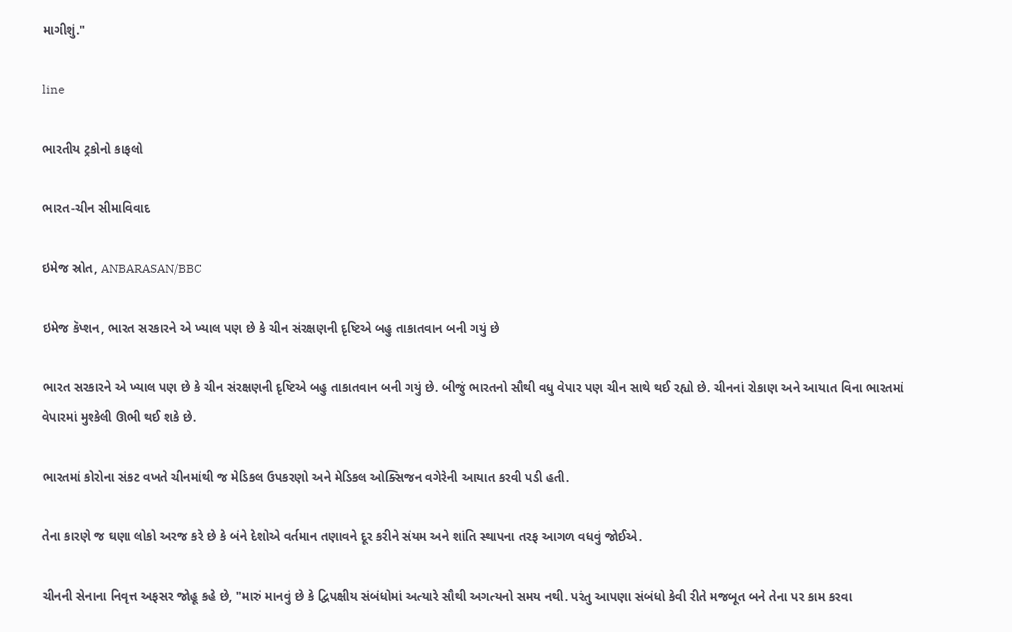માગીશું."

line

ભારતીય ટ્રકોનો કાફલો

ભારત-ચીન સીમાવિવાદ

ઇમેજ સ્રોત, ANBARASAN/BBC

ઇમેજ કૅપ્શન, ભારત સરકારને એ ખ્યાલ પણ છે કે ચીન સંરક્ષણની દૃષ્ટિએ બહુ તાકાતવાન બની ગયું છે

ભારત સરકારને એ ખ્યાલ પણ છે કે ચીન સંરક્ષણની દૃષ્ટિએ બહુ તાકાતવાન બની ગયું છે. બીજું ભારતનો સૌથી વધુ વેપાર પણ ચીન સાથે થઈ રહ્યો છે. ચીનનાં રોકાણ અને આયાત વિના ભારતમાં વેપારમાં મુશ્કેલી ઊભી થઈ શકે છે.

ભારતમાં કોરોના સંકટ વખતે ચીનમાંથી જ મેડિકલ ઉપકરણો અને મેડિકલ ઓક્સિજન વગેરેની આયાત કરવી પડી હતી.

તેના કારણે જ ઘણા લોકો અરજ કરે છે કે બંને દેશોએ વર્તમાન તણાવને દૂર કરીને સંયમ અને શાંતિ સ્થાપના તરફ આગળ વધવું જોઈએ.

ચીનની સેનાના નિવૃત્ત અફસર જોહૂ કહે છે, "મારું માનવું છે કે દ્વિપક્ષીય સંબંધોમાં અત્યારે સૌથી અગત્યનો સમય નથી. પરંતુ આપણા સંબંધો કેવી રીતે મજબૂત બને તેના પર કામ કરવા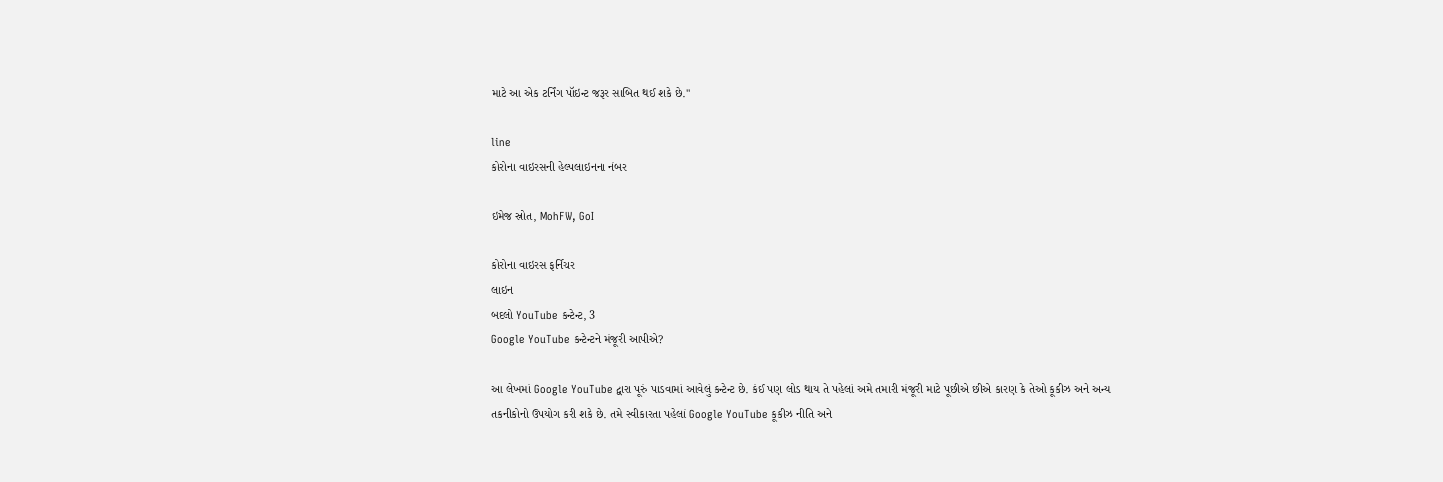માટે આ એક ટર્નિંગ પૉઇન્ટ જરૂર સાબિત થઈ શકે છે."

line
કોરોના વાઇરસની હેલ્પલાઇનના નંબર

ઇમેજ સ્રોત, MohFW, GoI

કોરોના વાઇરસ ફર્નિચર
લાઇન
બદલો YouTube કન્ટેન્ટ, 3
Google YouTube કન્ટેન્ટને મંજૂરી આપીએ?

આ લેખમાં Google YouTube દ્વારા પૂરું પાડવામાં આવેલું કન્ટેન્ટ છે. કંઈ પણ લોડ થાય તે પહેલાં અમે તમારી મંજૂરી માટે પૂછીએ છીએ કારણ કે તેઓ કૂકીઝ અને અન્ય તકનીકોનો ઉપયોગ કરી શકે છે. તમે સ્વીકારતા પહેલાં Google YouTube કૂકીઝ નીતિ અને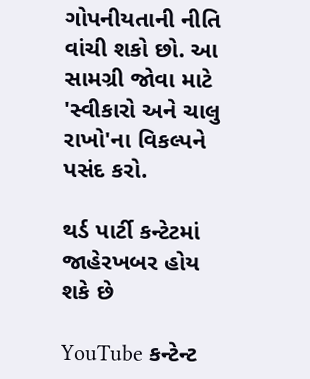ગોપનીયતાની નીતિ વાંચી શકો છો. આ સામગ્રી જોવા માટે 'સ્વીકારો અને ચાલુ રાખો'ના વિકલ્પને પસંદ કરો.

થર્ડ પાર્ટી કન્ટેટમાં જાહેરખબર હોય શકે છે

YouTube કન્ટેન્ટ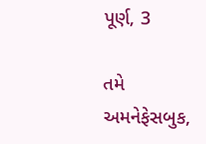પૂર્ણ, 3

તમે અમનેફેસબુક,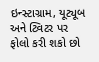ઇન્સ્ટાગ્રામ, યૂટ્યૂબ અને ટ્વિટર પર ફોલો કરી શકો છો